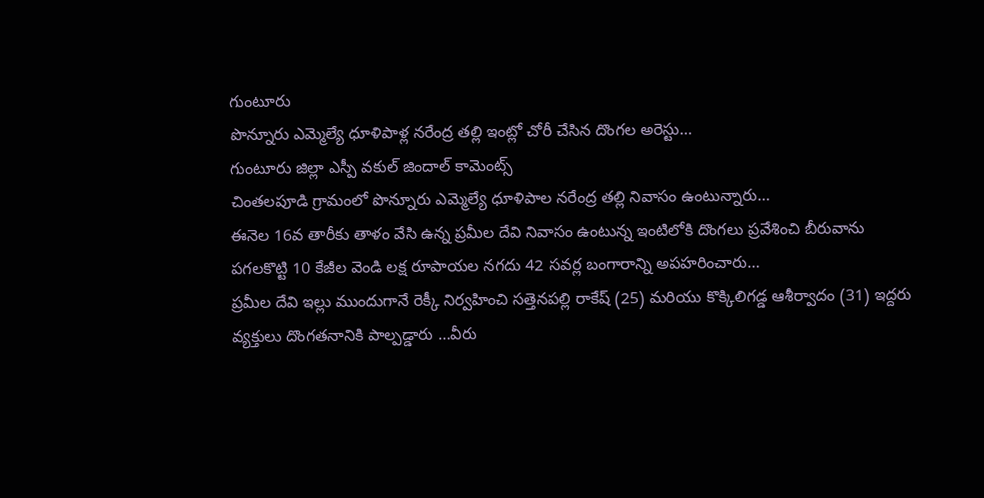గుంటూరు
పొన్నూరు ఎమ్మెల్యే ధూళిపాళ్ల నరేంద్ర తల్లి ఇంట్లో చోరీ చేసిన దొంగల అరెస్టు…
గుంటూరు జిల్లా ఎస్పీ వకుల్ జిందాల్ కామెంట్స్
చింతలపూడి గ్రామంలో పొన్నూరు ఎమ్మెల్యే ధూళిపాల నరేంద్ర తల్లి నివాసం ఉంటున్నారు…
ఈనెల 16వ తారీకు తాళం వేసి ఉన్న ప్రమీల దేవి నివాసం ఉంటున్న ఇంటిలోకి దొంగలు ప్రవేశించి బీరువాను పగలకొట్టి 10 కేజీల వెండి లక్ష రూపాయల నగదు 42 సవర్ల బంగారాన్ని అపహరించారు…
ప్రమీల దేవి ఇల్లు ముందుగానే రెక్కీ నిర్వహించి సత్తెనపల్లి రాకేష్ (25) మరియు కొక్కిలిగడ్డ ఆశీర్వాదం (31) ఇద్దరు వ్యక్తులు దొంగతనానికి పాల్పడ్డారు …వీరు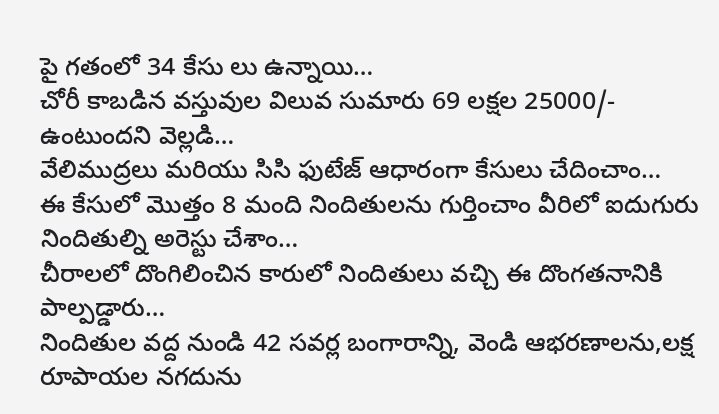పై గతంలో 34 కేసు లు ఉన్నాయి…
చోరీ కాబడిన వస్తువుల విలువ సుమారు 69 లక్షల 25000/- ఉంటుందని వెల్లడి…
వేలిముద్రలు మరియు సిసి ఫుటేజ్ ఆధారంగా కేసులు చేదించాం…
ఈ కేసులో మొత్తం 8 మంది నిందితులను గుర్తించాం వీరిలో ఐదుగురు నిందితుల్ని అరెస్టు చేశాం…
చీరాలలో దొంగిలించిన కారులో నిందితులు వచ్చి ఈ దొంగతనానికి పాల్పడ్డారు…
నిందితుల వద్ద నుండి 42 సవర్ల బంగారాన్ని, వెండి ఆభరణాలను,లక్ష రూపాయల నగదును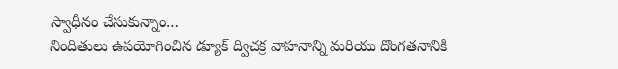స్వాధీనం చేసుకున్నాం…
నిందితులు ఉపయోగించిన డ్యూక్ ద్విచక్ర వాహనాన్ని మరియు దొంగతనానికి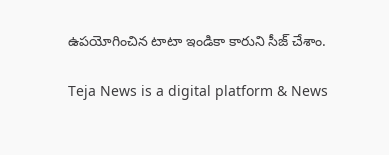ఉపయోగించిన టాటా ఇండికా కారుని సీజ్ చేశాం.

Teja News is a digital platform & News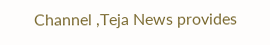Channel ,Teja News provides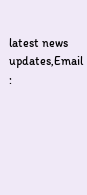latest news updates,Email :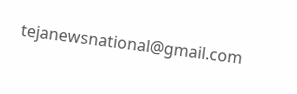tejanewsnational@gmail.com